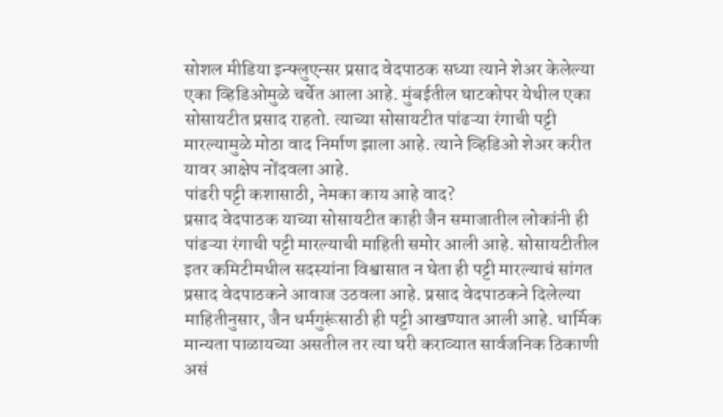सोशल मीडिया इन्फ्लुएन्सर प्रसाद वेदपाठक सध्या त्याने शेअर केलेल्या एका व्हिडिओमुळे चर्चेत आला आहे. मुंबईतील घाटकोपर येथील एका सोसायटीत प्रसाद राहतो. त्याच्या सोसायटीत पांढऱ्या रंगाची पट्टी मारल्यामुळे मोठा वाद निर्माण झाला आहे. त्याने व्हिडिओ शेअर करीत यावर आक्षेप नोंदवला आहे.
पांढरी पट्टी कशासाठी, नेमका काय आहे वाद?
प्रसाद वेदपाठक याच्या सोसायटीत काही जैन समाजातील लोकांनी ही पांढऱ्या रंगाची पट्टी मारल्याची माहिती समोर आली आहे. सोसायटीतील इतर कमिटीमधील सदस्यांना विश्वासात न घेता ही पट्टी मारल्याचं सांगत प्रसाद वेदपाठकने आवाज उठवला आहे. प्रसाद वेदपाठकने दिलेल्या माहितीनुसार, जैन धर्मगुरूंसाठी ही पट्टी आखण्यात आली आहे. धार्मिक मान्यता पाळायच्या असतील तर त्या घरी कराव्यात सार्वजनिक ठिकाणी असं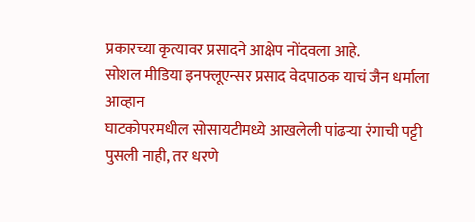प्रकारच्या कृत्यावर प्रसादने आक्षेप नोंदवला आहे.
सोशल मीडिया इनफ्लूएन्सर प्रसाद वेदपाठक याचं जैन धर्माला आव्हान
घाटकोपरमधील सोसायटीमध्ये आखलेली पांढऱ्या रंगाची पट्टी पुसली नाही, तर धरणे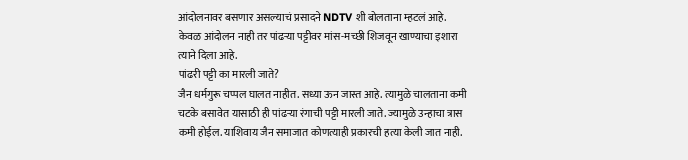आंदोलनावर बसणार असल्याचं प्रसादने NDTV शी बोलताना म्हटलं आहे. केवळ आंदोलन नाही तर पांढऱ्या पट्टीवर मांस-मच्छी शिजवून खाण्याचा इशारा त्याने दिला आहे.
पांढरी पट्टी का मारली जाते?
जैन धर्मगुरू चप्पल घालत नाहीत. सध्या ऊन जास्त आहे. त्यामुळे चालताना कमी चटके बसावेत यासाठी ही पांढऱ्या रंगाची पट्टी मारली जाते. ज्यामुळे उन्हाचा त्रास कमी होईल. याशिवाय जैन समाजात कोणत्याही प्रकारची हत्या केली जात नाही.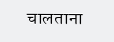चालताना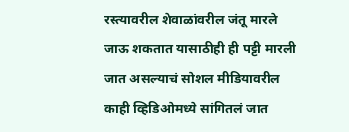रस्त्यावरील शेवाळांवरील जंतू मारले जाऊ शकतात यासाठीही ही पट्टी मारली जात असल्याचं सोशल मीडियावरील काही व्हिडिओमध्ये सांगितलं जात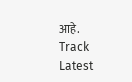आहे.
Track Latest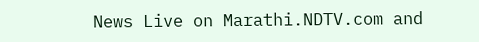News Live on Marathi.NDTV.com and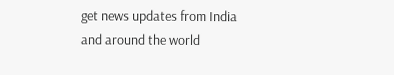get news updates from India and around the world